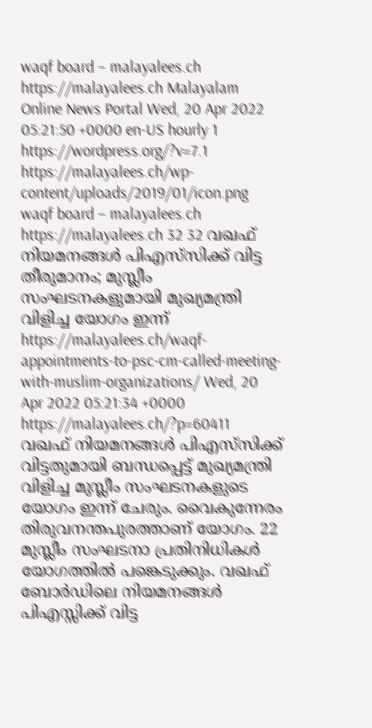waqf board – malayalees.ch https://malayalees.ch Malayalam Online News Portal Wed, 20 Apr 2022 05:21:50 +0000 en-US hourly 1 https://wordpress.org/?v=7.1 https://malayalees.ch/wp-content/uploads/2019/01/icon.png waqf board – malayalees.ch https://malayalees.ch 32 32 വഖഫ് നിയമനങ്ങള്‍ പിഎസ്‌സിക്ക് വിട്ട തീരുമാനം; മുസ്ലീം സംഘടനകളുമായി മുഖ്യമന്ത്രി വിളിച്ച യോഗം ഇന്ന് https://malayalees.ch/waqf-appointments-to-psc-cm-called-meeting-with-muslim-organizations/ Wed, 20 Apr 2022 05:21:34 +0000 https://malayalees.ch/?p=60411 വഖഫ് നിയമനങ്ങള്‍ പിഎസ്‌സിക്ക് വിട്ടതുമായി ബന്ധപ്പെട്ട് മുഖ്യമന്ത്രി വിളിച്ച മുസ്ലീം സംഘടനകളുടെ യോഗം ഇന്ന് ചേരും. വൈകുന്നേരം തിരുവനന്തപുരത്താണ് യോഗം. 22 മുസ്ലീം സംഘടനാ പ്രതിനിധികള്‍ യോഗത്തില്‍ പങ്കെടുക്കും. വഖഫ് ബോര്‍ഡിലെ നിയമനങ്ങള്‍ പിഎസ്സിക്ക് വിട്ട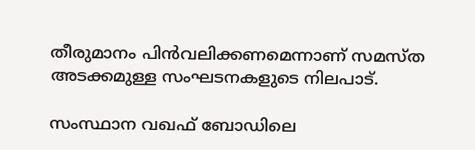തീരുമാനം പിന്‍വലിക്കണമെന്നാണ് സമസ്ത അടക്കമുള്ള സംഘടനകളുടെ നിലപാട്.

സംസ്ഥാന വഖഫ് ബോഡിലെ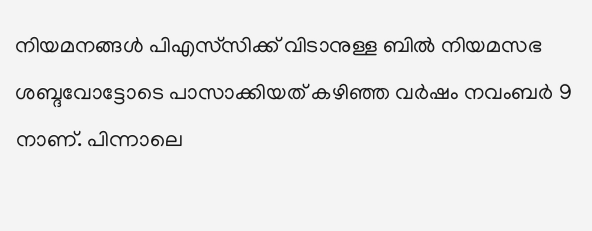നിയമനങ്ങള്‍ പിഎസ്‌സിക്ക് വിടാനുള്ള ബില്‍ നിയമസഭ ശബ്ദവോട്ടോടെ പാസാക്കിയത് കഴിഞ്ഞ വര്‍ഷം നവംബര്‍ 9 നാണ്. പിന്നാലെ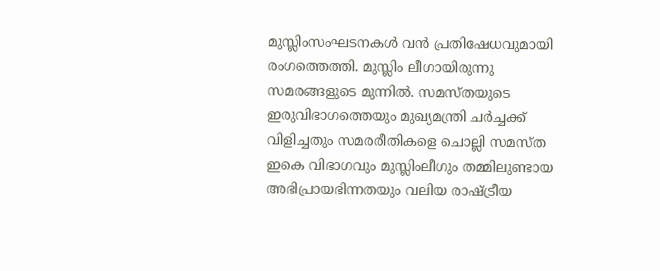മുസ്ലിംസംഘടനകള്‍ വന്‍ പ്രതിഷേധവുമായി രംഗത്തെത്തി. മുസ്ലിം ലീഗായിരുന്നു സമരങ്ങളുടെ മുന്നില്‍. സമസ്തയുടെ ഇരുവിഭാഗത്തെയും മുഖ്യമന്ത്രി ചര്‍ച്ചക്ക് വിളിച്ചതും സമരരീതികളെ ചൊല്ലി സമസ്ത ഇകെ വിഭാഗവും മുസ്ലിംലീഗും തമ്മിലുണ്ടായ അഭിപ്രായഭിന്നതയും വലിയ രാഷ്ട്രീയ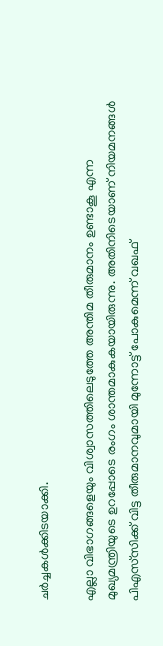ചര്‍ച്ചകള്‍ക്കിടയാക്കി.

എല്ലാ വിഭാഗങ്ങളെയും വിശ്വാസത്തിലെടുത്തേ അന്തിമ തീരുമാനം ഉണ്ടാകൂ എന്ന മുഖ്യമന്ത്രിയുടെ ഉറപ്പോടെ രംഗം ശാന്തമാകുകയായിരുന്നു. അതിനിടെയാണ് നിയമനങ്ങള്‍ പിഎസ്‌സിക്ക് വിട്ട തീരുമാനവുമായി മുന്നോട്ട് പോകുമെന്ന് വഖഫ്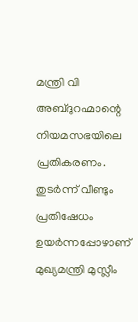മന്ത്രി വി അബ്ദുറഹ്മാന്റെ നിയമസഭയിലെ പ്രതികരണം. തുടര്‍ന്ന് വീണ്ടും പ്രതിഷേധം ഉയര്‍ന്നപ്പോഴാണ് മുഖ്യമന്ത്രി മുസ്ലീം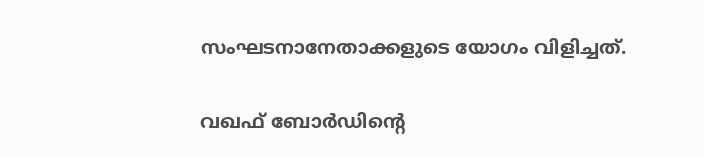സംഘടനാനേതാക്കളുടെ യോഗം വിളിച്ചത്.

വഖഫ് ബോര്‍ഡിന്റെ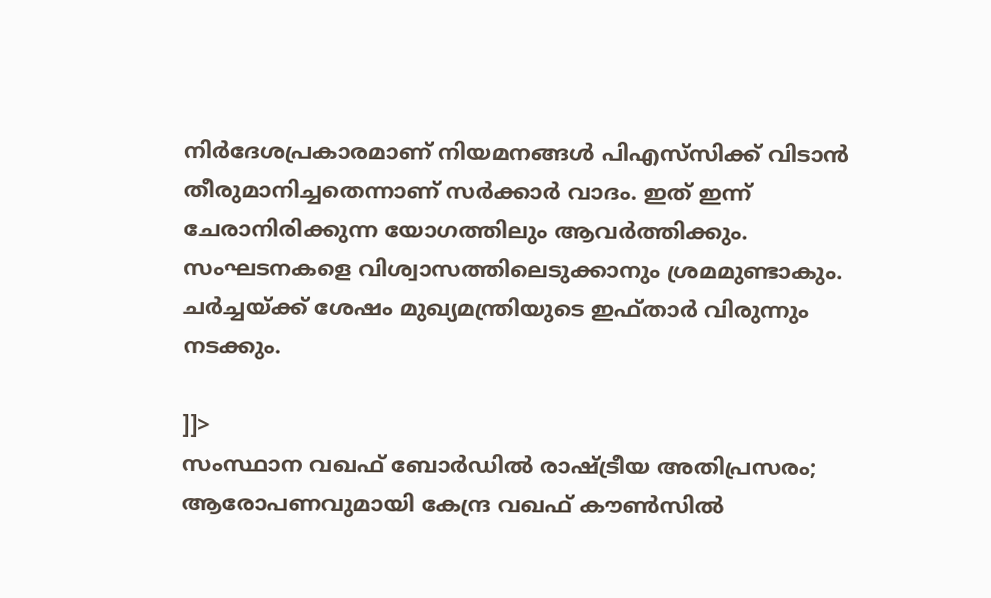നിര്‍ദേശപ്രകാരമാണ് നിയമനങ്ങള്‍ പിഎസ്‌സിക്ക് വിടാന്‍ തീരുമാനിച്ചതെന്നാണ് സര്‍ക്കാര്‍ വാദം. ഇത് ഇന്ന് ചേരാനിരിക്കുന്ന യോഗത്തിലും ആവര്‍ത്തിക്കും. സംഘടനകളെ വിശ്വാസത്തിലെടുക്കാനും ശ്രമമുണ്ടാകും. ചര്‍ച്ചയ്ക്ക് ശേഷം മുഖ്യമന്ത്രിയുടെ ഇഫ്താര്‍ വിരുന്നും നടക്കും.

]]>
സംസ്ഥാന വഖഫ് ബോര്‍ഡില്‍ രാഷ്ട്രീയ അതിപ്രസരം; ആരോപണവുമായി കേന്ദ്ര വഖഫ് കൗണ്‍സില്‍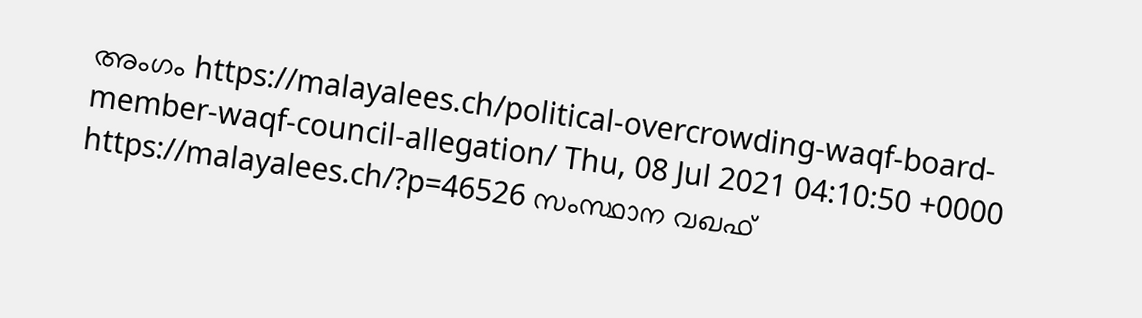അംഗം https://malayalees.ch/political-overcrowding-waqf-board-member-waqf-council-allegation/ Thu, 08 Jul 2021 04:10:50 +0000 https://malayalees.ch/?p=46526 സംസ്ഥാന വഖഫ്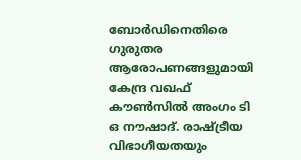ബോര്‍ഡിനെതിരെ ഗുരുതര ആരോപണങ്ങളുമായി കേന്ദ്ര വഖഫ് കൗണ്‍സില്‍ അംഗം ടി ഒ നൗഷാദ്. രാഷ്ട്രീയ വിഭാഗീയതയും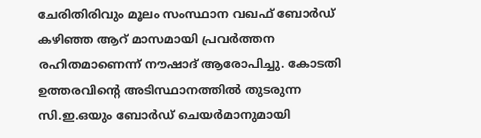ചേരിതിരിവും മൂലം സംസ്ഥാന വഖഫ് ബോര്‍ഡ് കഴിഞ്ഞ ആറ് മാസമായി പ്രവര്‍ത്തന രഹിതമാണെന്ന് നൗഷാദ് ആരോപിച്ചു. കോടതി ഉത്തരവിന്റെ അടിസ്ഥാനത്തില്‍ തുടരുന്ന സി.ഇ.ഒയും ബോര്‍ഡ് ചെയര്‍മാനുമായി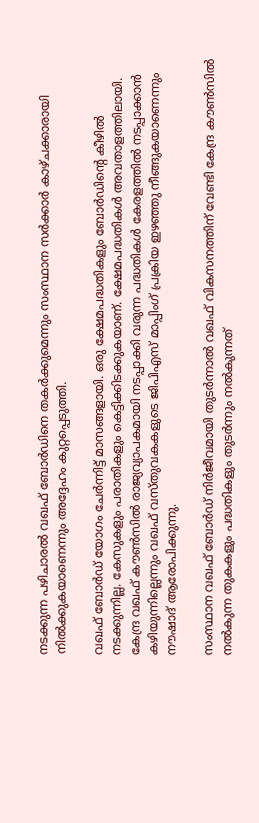നടക്കുന്ന പഴിചാരല്‍ വഖഫ് ബോര്‍ഡിനെ തകര്‍ക്കുമെന്നും സംസ്ഥാന സര്‍ക്കാര്‍ കാഴ്ചക്കാരായി നില്‍ക്കുകയാണെന്നും അദ്ദേഹം കുറ്റപ്പെടുത്തി.

വഖഫ് ബോര്‍ഡ് യോഗം ചേര്‍ന്നിട്ട് മാസങ്ങളായി. ഒരു ക്ഷേമപദ്ധതികളും ബോര്‍ഡിന്റെ കീഴില്‍ നടക്കുന്നില്ല. കേസുകളും പരാതികളും കെട്ടിക്കിടക്കുകയാണ്. ക്ഷേമപദ്ധതികള്‍ അവതാളത്തിലായി. കേന്ദ്ര വഖഫ് കൗണ്‍സില്‍ രാജ്യവ്യാപകമായി നടപ്പാക്കി വരുന്ന പദ്ധതികള്‍ കേരളത്തില്‍ നടപ്പാക്കാന്‍ കഴിയുന്നില്ലെന്നും വഖഫ് വസ്തുവകകളുടെ ജിപിഎസ് മാപ്പിംഗ് പ്രക്രിയ ഇഴഞ്ഞു നീങ്ങുകയാണെന്നും
നൗഷാദ് ആരോപിക്കുന്നു.

സംസ്ഥാന വഖഫ് ബോര്‍ഡ് നിര്‍ജീവമായി തുടര്‍ന്നാല്‍ വഖഫ് വികസനത്തിന് വേണ്ടി കേന്ദ്ര കൗണ്‍സില്‍ നല്‍കുന്ന തുകകളും പദ്ധതികളും തുടര്‍ന്നും നല്‍കുന്നത്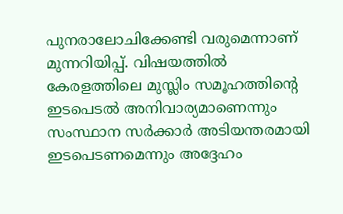പുനരാലോചിക്കേണ്ടി വരുമെന്നാണ് മുന്നറിയിപ്പ്. വിഷയത്തില്‍ കേരളത്തിലെ മുസ്ലിം സമൂഹത്തിന്റെ ഇടപെടല്‍ അനിവാര്യമാണെന്നും സംസ്ഥാന സര്‍ക്കാര്‍ അടിയന്തരമായി ഇടപെടണമെന്നും അദ്ദേഹം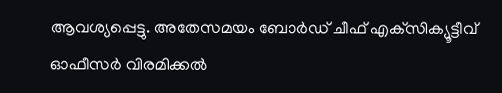ആവശ്യപ്പെട്ടു. അതേസമയം ബോര്‍ഡ് ചീഫ് എക്‌സിക്യൂട്ടീവ് ഓഫീസര്‍ വിരമിക്കല്‍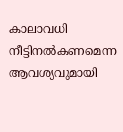കാലാവധി നീട്ടിനല്‍കണമെന്ന ആവശ്യവുമായി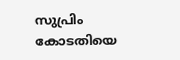സുപ്രിം കോടതിയെ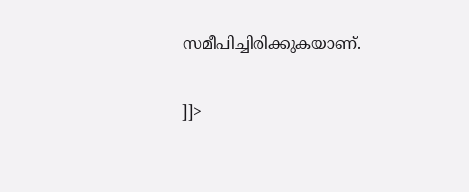സമീപിച്ചിരിക്കുകയാണ്.

]]>